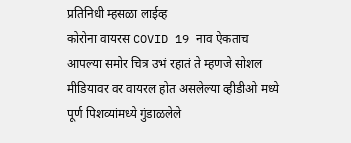प्रतिनिधी म्हसळा लाईव्ह
कोरोना वायरस COVID 19 नाव ऐकताच आपल्या समोर चित्र उभं रहातं ते म्हणजे सोशल मीडियावर वर वायरल होत असलेल्या व्हीडीओ मध्ये पूर्ण पिशव्यांमध्ये गुंडाळलेले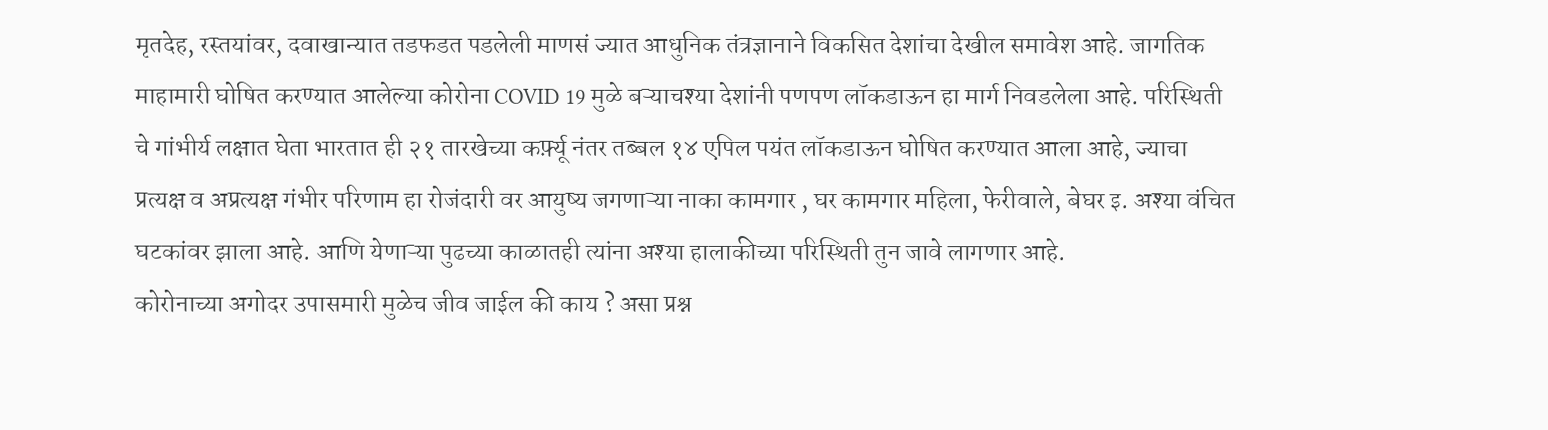मृतदेह, रस्तयांवर, दवाखान्यात तडफडत पडलेली माणसं ज्यात आधुनिक तंत्रज्ञानाने विकसित देशांचा देखील समावेश आहे. जागतिक माहामारी घोषित करण्यात आलेल्या कोरोना COVID 19 मुळे बऱ्याचश्या देशांनी पणपण लॉकडाऊन हा मार्ग निवडलेला आहे. परिस्थिती चे गांभीर्य लक्षात घेता भारतात ही २१ तारखेच्या कर्फ़्यू नंतर तब्बल १४ एपिल पयंत लॉकडाऊन घोषित करण्यात आला आहे, ज्याचा प्रत्यक्ष व अप्रत्यक्ष गंभीर परिणाम हा रोजंदारी वर आयुष्य जगणाऱ्या नाका कामगार , घर कामगार महिला, फेरीवाले, बेघर इ. अश्या वंचित घटकांवर झाला आहे. आणि येणाऱ्या पुढच्या काळातही त्यांना अश्या हालाकीच्या परिस्थिती तुन जावे लागणार आहे.
कोरोनाच्या अगोदर उपासमारी मुळेच जीव जाईल की काय ? असा प्रश्न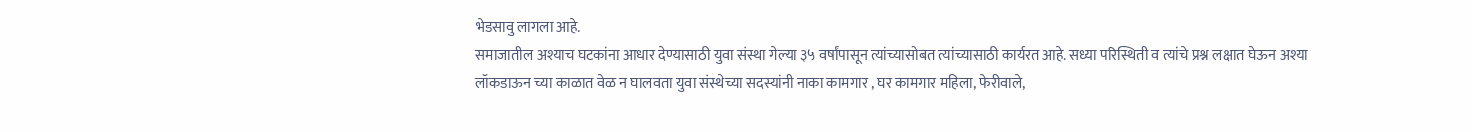भेडसावु लागला आहे.
समाजातील अश्याच घटकांना आधार देण्यासाठी युवा संस्था गेल्या ३५ वर्षांपासून त्यांच्यासोबत त्यांच्यासाठी कार्यरत आहे. सध्या परिस्थिती व त्यांचे प्रश्न लक्षात घेऊन अश्या लॉकडाऊन च्या काळात वेळ न घालवता युवा संस्थेच्या सदस्यांनी नाका कामगार , घर कामगार महिला, फेरीवाले,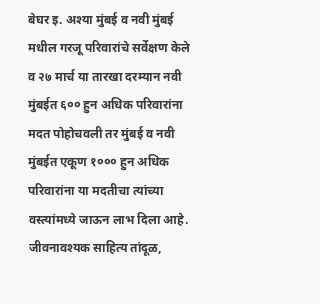बेघर इ. अश्या मुंबई व नवी मुंबई मधील गरजू परिवारांचे सर्वेक्षण केले व २७ मार्च या तारखा दरम्यान नवी मुंबईत ६०० हुन अधिक परिवारांना मदत पोहोचवली तर मुंबई व नवी मुंबईत एकूण १००० हुन अधिक परिवारांना या मदतीचा त्यांच्या वस्त्यांमध्ये जाऊन लाभ दिला आहे. जीवनावश्यक साहित्य तांदूळ,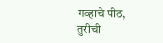गव्हाचे पीठ, तुरीची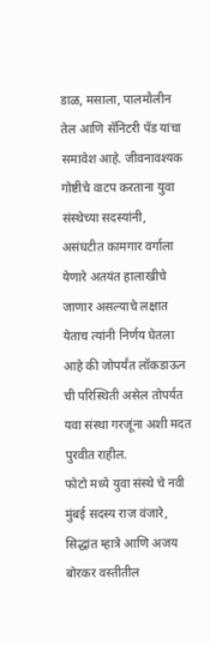डाळ, मसाला, पालमौलीन तेल आणि सॅनिटरी पॅड यांचा समावेश आहे. जीवनावश्यक गोष्टीचे वाटप करताना युवा संस्थेच्या सदस्यांनी, असंघटीत कामगार वर्गाला येणारे अतयंत हालाखीचे जाणार असल्याचे लक्षात येताच त्यांनी निर्णय घेतला आहे की जोपर्यंत लॉकडाऊन ची परिस्थिती असेल तोपर्यंत यवा संस्था गरजूंना अशी मदत पुरवीत राहील.
फोटो मध्ये युवा संस्थे चे नवी मुंबई सदस्य राज वंजारे, सिद्धांत म्हात्रे आणि अजय बोरकर वस्तीतील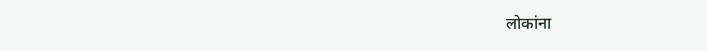लोकांना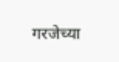गरजेच्या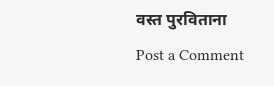वस्त पुरविताना
Post a Comment